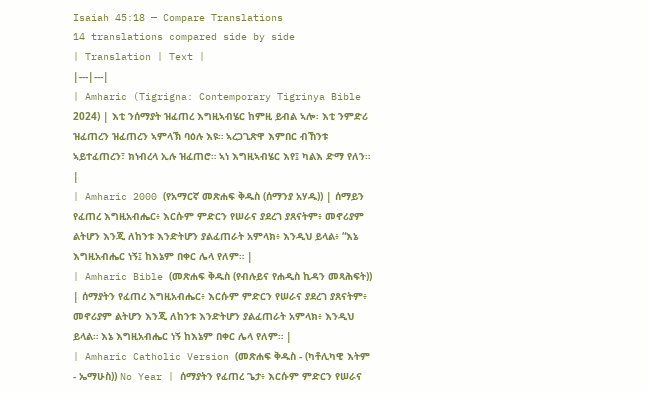Isaiah 45:18 — Compare Translations
14 translations compared side by side
| Translation | Text |
|---|---|
| Amharic (Tigrigna: Contemporary Tigrinya Bible 2024) | እቲ ንሰማያት ዝፈጠረ እግዚኣብሄር ከምዚ ይብል ኣሎ፡ እቲ ንምድሪ ዝፈጠረን ዝፈጠረን ኣምላኽ ባዕሉ እዩ። ኣረጋጊጽዋ እምበር ብኸንቱ ኣይተፈጠረን፣ ክነብረላ ኢሉ ዝፈጠሮ። ኣነ እግዚኣብሄር እየ፤ ካልእ ድማ የለን። |
| Amharic 2000 (የአማርኛ መጽሐፍ ቅዱስ (ሰማንያ አሃዱ)) | ሰማይን የፈጠረ እግዚአብሔር፥ እርሱም ምድርን የሠራና ያደረገ ያጸናትም፥ መኖሪያም ልትሆን እንጂ ለከንቱ እንድትሆን ያልፈጠራት አምላክ፥ እንዲህ ይላል፥ “እኔ እግዚአብሔር ነኝ፤ ከእኔም በቀር ሌላ የለም። |
| Amharic Bible (መጽሐፍ ቅዱስ (የብሉይና የሐዲስ ኪዳን መጻሕፍት)) | ሰማያትን የፈጠረ እግዚአብሔር፥ እርሱም ምድርን የሠራና ያደረገ ያጸናትም፥ መኖሪያም ልትሆን እንጂ ለከንቱ እንድትሆን ያልፈጠራት አምላክ፥ እንዲህ ይላል። እኔ እግዚአብሔር ነኝ ከእኔም በቀር ሌላ የለም። |
| Amharic Catholic Version (መጽሐፍ ቅዱስ - (ካቶሊካዊ እትም - ኤማሁስ)) No Year | ሰማያትን የፈጠረ ጌታ፥ እርሱም ምድርን የሠራና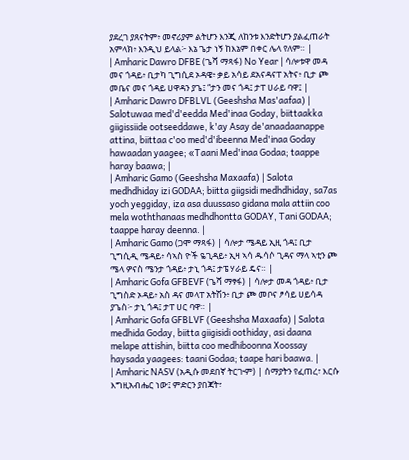ያደረገ ያጸናትም፥ መኖሪያም ልትሆን እንጂ ለከንቱ እንድትሆን ያልፈጠራት አምላክ፥ እንዲህ ይላል፦ እኔ ጌታ ነኝ ከእኔም በቀር ሌላ የለም። |
| Amharic Dawro DFBE (ጌሻ ማጻፋ) No Year | ሳሎቱዋ መዳ መና ጎዳይ፥ ቢታካ ጊግሲደ ኦዳዌ፥ ቃይ አሳይ ደአናዳናፐ አትና፥ ቢታ ጮ መቤና መና ጎዳይ ሀዋዳን ያጌ፤ “ታን መና ጎዳ፤ ታፐ ሀራይ ባዋ፤ |
| Amharic Dawro DFBLVL (Geeshsha Mas'aafaa) | Salotuwaa med'd'eedda Med'inaa Goday, biittaakka giigissiide ootseeddawe, k'ay Asay de'anaadaanappe attina, biittaa c'oo med'd'ibeenna Med'inaa Goday hawaadan yaagee; «Taani Med'inaa Godaa; taappe haray baawa; |
| Amharic Gamo (Geeshsha Maxaafa) | Salota medhdhiday izi GODAA; biitta giigsidi medhdhiday, sa7as yoch yeggiday, iza asa duussaso gidana mala attiin coo mela woththanaas medhdhontta GODAY, Tani GODAA; taappe haray deenna. |
| Amharic Gamo (ጋሞ ማጻፋ) | ሳሎታ ሜዳይ ኢዚ ጎዳ፤ ቢታ ጊግሲዲ ሜዳይ፥ ሳኣስ ዮች ዬጊዳይ፥ ኢዛ ኣሳ ዱሳሶ ጊዳና ማላ ኣቲን ጮ ሜላ ዎናስ ሜንታ ጎዳይ፥ ታኒ ጎዳ፤ ታፔ ሃራይ ዴና። |
| Amharic Gofa GFBEVF (ጌሻ ማፃፋ) | ሳሎታ መዳ ጎዳይ፥ ቢታ ጊግስድ ኦዳይ፥ አስ ዳና መላፐ አትሽን፥ ቢታ ጮ መቦና ፆሳይ ሀይሳዳ ያጌስ፦ ታኒ ጎዳ፤ ታፐ ሀር ባዋ። |
| Amharic Gofa GFBLVF (Geeshsha Maxaafa) | Salota medhida Goday, biitta giigisidi oothiday, asi daana melape attishin, biitta coo medhiboonna Xoossay haysada yaagees: taani Godaa; taape hari baawa. |
| Amharic NASV (አዲሱ መደበኛ ትርጒም) | ሰማያትን የፈጠረ፣ እርሱ እግዚአብሔር ነው፤ ምድርን ያበጃት፣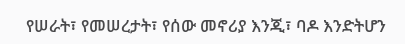የሠራት፣ የመሠረታት፣ የሰው መኖሪያ እንጂ፣ ባዶ እንድትሆን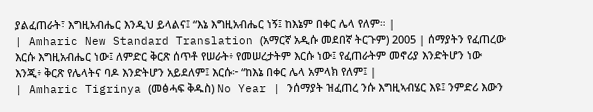ያልፈጠራት፣ እግዚአብሔር እንዲህ ይላልና፤ “እኔ እግዚአብሔር ነኝ፤ ከእኔም በቀር ሌላ የለም። |
| Amharic New Standard Translation (አማርኛ አዲሱ መደበኛ ትርጉም) 2005 | ሰማያትን የፈጠረው እርሱ እግዚአብሔር ነው፤ ለምድር ቅርጽ ሰጥቶ የሠራት፥ የመሠረታትም እርሱ ነው፤ የፈጠራትም መኖሪያ እንድትሆን ነው እንጂ፥ ቅርጽ የሌላትና ባዶ እንድትሆን አይደለም፤ እርሱ፦ “ከእኔ በቀር ሌላ አምላክ የለም፤ |
| Amharic Tigrinya (መፅሓፍ ቅዱስ) No Year | ንሰማያት ዝፈጠረ ንሱ እግዚኣብሄር እዩ፤ ንምድሪ እውን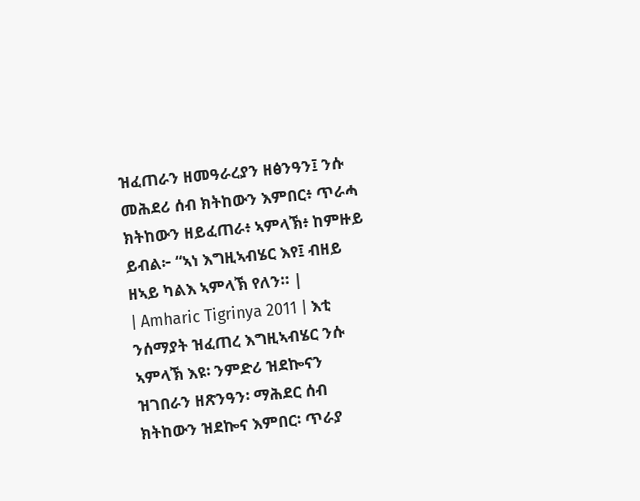ዝፈጠራን ዘመዓራረያን ዘፅንዓን፤ ንሱ መሕደሪ ሰብ ክትከውን እምበር፥ ጥራሓ ክትከውን ዘይፈጠራ፥ ኣምላኽ፥ ከምዙይ ይብል፦ “ኣነ እግዚኣብሄር እየ፤ ብዘይ ዘኣይ ካልእ ኣምላኽ የለን። |
| Amharic Tigrinya 2011 | እቲ ንሰማያት ዝፈጠረ እግዚኣብሄር ንሱ ኣምላኽ እዩ፡ ንምድሪ ዝደኰናን ዝገበራን ዘጽንዓን፡ ማሕደር ሰብ ክትከውን ዝደኰና እምበር፡ ጥራያ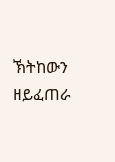ኽትከውን ዘይፈጠራ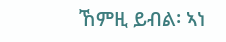ኸምዚ ይብል፡ ኣነ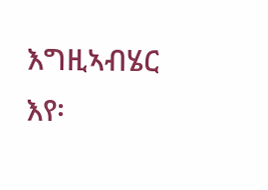እግዚኣብሄር እየ፡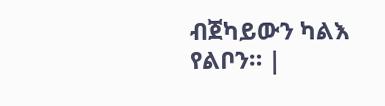ብጀካይውን ካልእ የልቦን። |